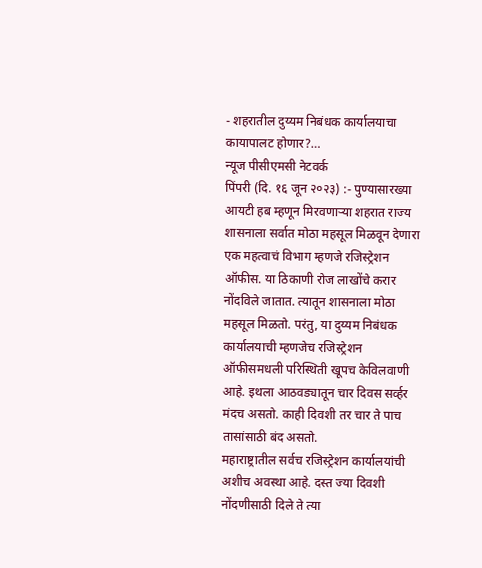- शहरातील दुय्यम निबंधक कार्यालयाचा कायापालट होणार?…
न्यूज पीसीएमसी नेटवर्क
पिंपरी (दि. १६ जून २०२३) :- पुण्यासारख्या आयटी हब म्हणून मिरवणाऱ्या शहरात राज्य शासनाला सर्वात मोठा महसूल मिळवून देणारा एक महत्वाचं विभाग म्हणजे रजिस्ट्रेशन ऑफीस. या ठिकाणी रोज लाखोंचे करार नोंदविले जातात. त्यातून शासनाला मोठा महसूल मिळतो. परंतु, या दुय्यम निबंधक कार्यालयाची म्हणजेच रजिस्ट्रेशन ऑफीसमधली परिस्थिती खूपच केविलवाणी आहे. इथला आठवड्यातून चार दिवस सर्व्हर मंदच असतो. काही दिवशी तर चार ते पाच तासांसाठी बंद असतो.
महाराष्ट्रातील सर्वच रजिस्ट्रेशन कार्यालयांची अशीच अवस्था आहे. दस्त ज्या दिवशी नोंदणीसाठी दिले ते त्या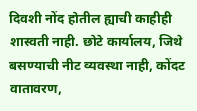दिवशी नोंद होतील ह्याची काहीही शास्वती नाही. छोटे कार्यालय, जिथे बसण्याची नीट व्यवस्था नाही, कोंदट वातावरण,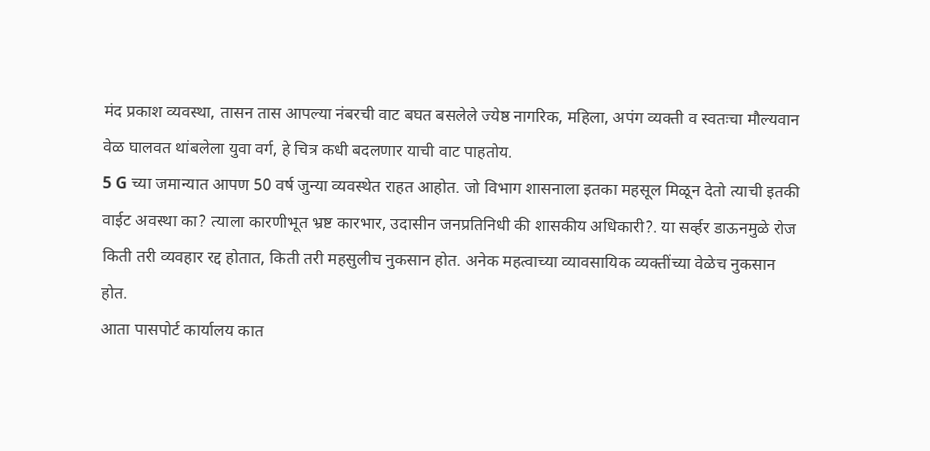मंद प्रकाश व्यवस्था, तासन तास आपल्या नंबरची वाट बघत बसलेले ज्येष्ठ नागरिक, महिला, अपंग व्यक्ती व स्वतःचा मौल्यवान वेळ घालवत थांबलेला युवा वर्ग, हे चित्र कधी बदलणार याची वाट पाहतोय.
5 G च्या जमान्यात आपण 50 वर्ष जुन्या व्यवस्थेत राहत आहोत. जो विभाग शासनाला इतका महसूल मिळून देतो त्याची इतकी वाईट अवस्था का? त्याला कारणीभूत भ्रष्ट कारभार, उदासीन जनप्रतिनिधी की शासकीय अधिकारी?. या सर्व्हर डाऊनमुळे रोज किती तरी व्यवहार रद्द होतात, किती तरी महसुलीच नुकसान होत. अनेक महत्वाच्या व्यावसायिक व्यक्तींच्या वेळेच नुकसान होत.
आता पासपोर्ट कार्यालय कात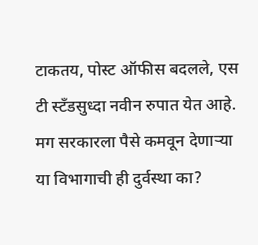टाकतय, पोस्ट ऑफीस बदलले, एस टी स्टँडसुध्दा नवीन रुपात येत आहे. मग सरकारला पैसे कमवून देणाऱ्या या विभागाची ही दुर्वस्था का?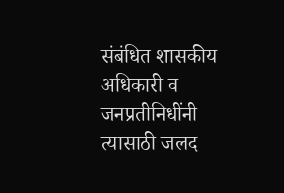संबंधित शासकीय अधिकारी व जनप्रतीनिधींनी त्यासाठी जलद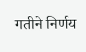गतीने निर्णय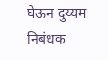घेऊन दुय्यम निबंधक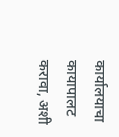कार्यालयाचा कायापालट करावा, अशी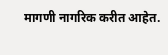मागणी नागरिक करीत आहेत.